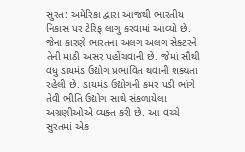સુરત: અમેરિકા દ્વારા આજથી ભારતીય નિકાસ પર ટેરિફ લાગુ કરવામાં આવ્યો છે. જેના કારણે ભારતના અલગ અલગ સેક્ટરને તેની માઠી અસર પહોંચવાની છે. જેમાં સૌથી વધુ ડાયમંડ ઉદ્યોગ પ્રભાવિત થવાની શક્યતા રહેલી છે. ડાયમંડ ઉદ્યોગની કમર પડી ભાંગે તેવી ભીતિ ઉદ્યોગ સાથે સંકળાયેલા અગ્રણીઓએ વ્યક્ત કરી છે. આ વચ્ચે સુરતમાં એક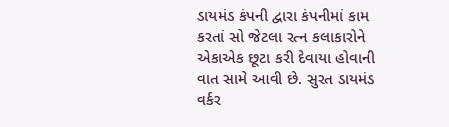ડાયમંડ કંપની દ્વારા કંપનીમાં કામ કરતાં સો જેટલા રત્ન કલાકારોને એકાએક છૂટા કરી દેવાયા હોવાની વાત સામે આવી છે. સુરત ડાયમંડ વર્કર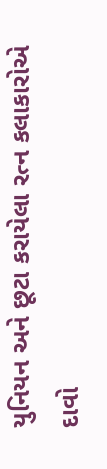યુનિયન અને છૂટા કરાયેલા રત્ન કલાકારોએ દાવો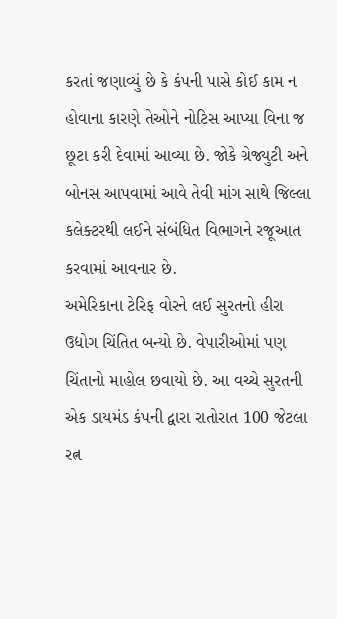કરતાં જણાવ્યું છે કે કંપની પાસે કોઈ કામ ન હોવાના કારણે તેઓને નોટિસ આપ્યા વિના જ છૂટા કરી દેવામાં આવ્યા છે. જોકે ગ્રેજ્યુટી અને બોનસ આપવામાં આવે તેવી માંગ સાથે જિલ્લા કલેક્ટરથી લઈને સંબંધિત વિભાગને રજૂઆત કરવામાં આવનાર છે.
અમેરિકાના ટેરિફ વોરને લઈ સુરતનો હીરા ઉદ્યોગ ચિંતિત બન્યો છે. વેપારીઓમાં પણ ચિંતાનો માહોલ છવાયો છે. આ વચ્ચે સુરતની એક ડાયમંડ કંપની દ્વારા રાતોરાત 100 જેટલા રત્ન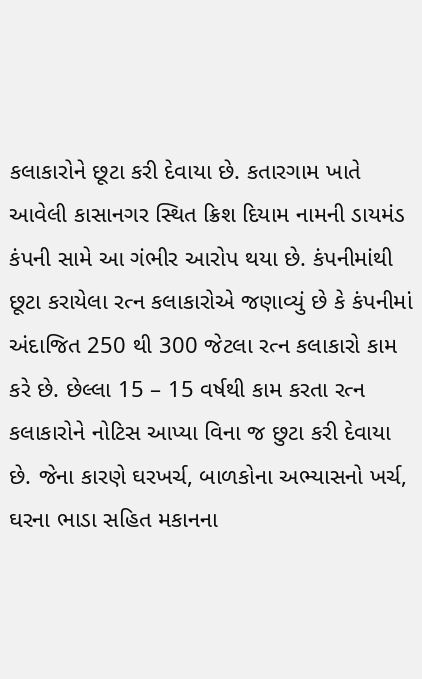કલાકારોને છૂટા કરી દેવાયા છે. કતારગામ ખાતે આવેલી કાસાનગર સ્થિત ક્રિશ દિયામ નામની ડાયમંડ કંપની સામે આ ગંભીર આરોપ થયા છે. કંપનીમાંથી છૂટા કરાયેલા રત્ન કલાકારોએ જણાવ્યું છે કે કંપનીમાં અંદાજિત 250 થી 300 જેટલા રત્ન કલાકારો કામ કરે છે. છેલ્લા 15 – 15 વર્ષથી કામ કરતા રત્ન કલાકારોને નોટિસ આપ્યા વિના જ છુટા કરી દેવાયા છે. જેના કારણે ઘરખર્ચ, બાળકોના અભ્યાસનો ખર્ચ, ઘરના ભાડા સહિત મકાનના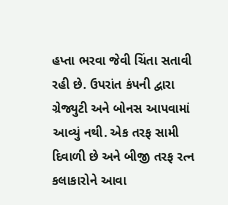હપ્તા ભરવા જેવી ચિંતા સતાવી રહી છે. ઉપરાંત કંપની દ્વારા ગ્રેજ્યુટી અને બોનસ આપવામાં આવ્યું નથી. એક તરફ સામી દિવાળી છે અને બીજી તરફ રત્ન કલાકારોને આવા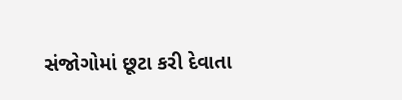સંજોગોમાં છૂટા કરી દેવાતા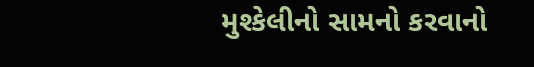મુશ્કેલીનો સામનો કરવાનો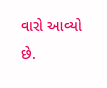વારો આવ્યો છે.